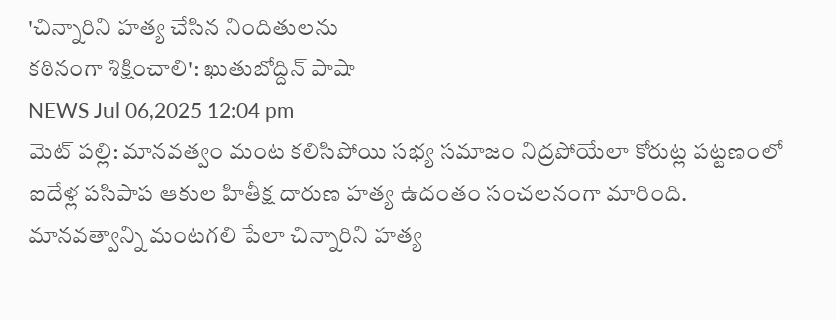'చిన్నారిని హత్య చేసిన నిందితులను
కఠినంగా శిక్షించాలి': ఖుతుబోద్దిన్ పాషా
NEWS Jul 06,2025 12:04 pm
మెట్ పల్లి: మానవత్వం మంట కలిసిపోయి సభ్య సమాజం నిద్రపోయేలా కోరుట్ల పట్టణంలో ఐదేళ్ల పసిపాప ఆకుల హితీక్ష దారుణ హత్య ఉదంతం సంచలనంగా మారింది. మానవత్వాన్ని మంటగలి పేలా చిన్నారిని హత్య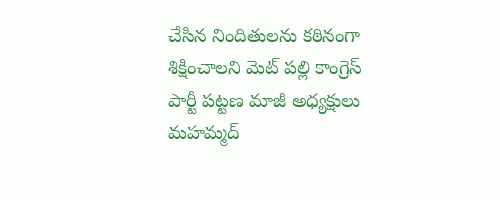చేసిన నిందితులను కఠినంగా శిక్షించాలని మెట్ పల్లి కాంగ్రెస్ పార్టీ పట్టణ మాజీ అధ్యక్షులు మహమ్మద్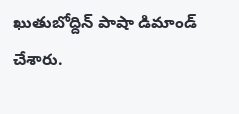ఖుతుబోద్దిన్ పాషా డిమాండ్ చేశారు.